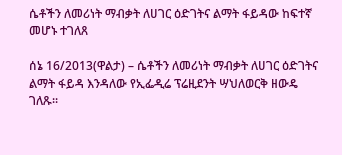ሴቶችን ለመሪነት ማብቃት ለሀገር ዕድገትና ልማት ፋይዳው ከፍተኛ መሆኑ ተገለጸ

ሰኔ 16/2013(ዋልታ) – ሴቶችን ለመሪነት ማብቃት ለሀገር ዕድገትና ልማት ፋይዳ እንዳለው የኢፌዲሬ ፕሬዚደንት ሣህለወርቅ ዘውዴ ገለጹ፡፡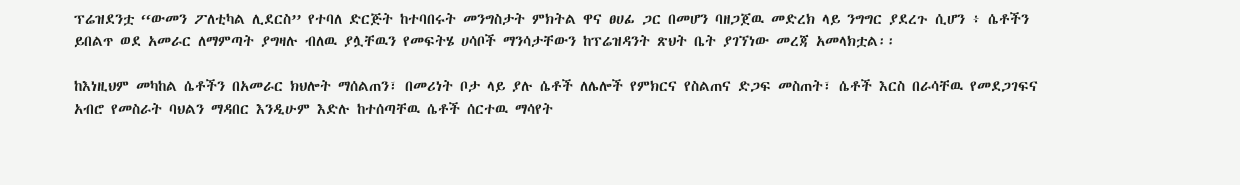ፕሬዝደንቷ ‘‘ውመን ፖለቲካል ሊደርስ’’ የተባለ ድርጅት ከተባበሩት መንግስታት ምክትል ዋና ፀሀፊ ጋር በመሆን ባዘጋጀዉ መድረክ ላይ ንግግር ያደረጉ ሲሆን ፥ ሴቶችን ይበልጥ ወደ አመራር ለማምጣት ያግዛሉ ብለዉ ያሏቸዉን የመፍትሄ ሀሳቦች ማንሳታቸውን ከፕሬዝዳንት ጽህት ቤት ያገኘነው መረጃ አመላክቷል፡፡

ከእነዚህም መካከል ሴቶችን በአመራር ክህሎት ማሰልጠን፣ በመሪነት ቦታ ላይ ያሉ ሴቶች ለሌሎች የምክርና የስልጠና ድጋፍ መስጠት፣ ሴቶች እርስ በራሳቸዉ የመደጋገፍና አብሮ የመስራት ባህልን ማዳበር እንዲሁም እድሉ ከተሰጣቸዉ ሴቶች ሰርተዉ ማሳየት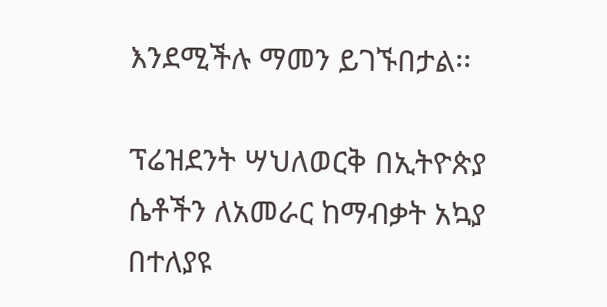እንደሚችሉ ማመን ይገኙበታል፡፡

ፕሬዝደንት ሣህለወርቅ በኢትዮጵያ ሴቶችን ለአመራር ከማብቃት አኳያ በተለያዩ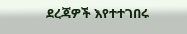ደረጃዎች እየተተገበሩ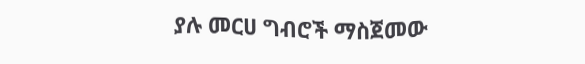ያሉ መርሀ ግብሮች ማስጀመው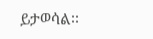ይታወሳል፡፡